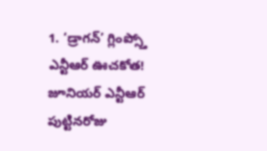1. ‘డ్రాగన్’ గ్లింప్స్తో ఎన్టీఆర్ ఊచకోత!
జూనియర్ ఎన్టీఆర్ పుట్టినరోజు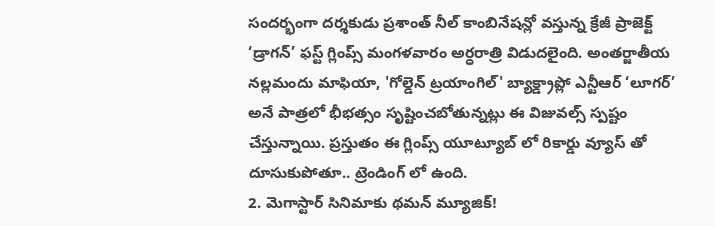సందర్భంగా దర్శకుడు ప్రశాంత్ నీల్ కాంబినేషన్లో వస్తున్న క్రేజీ ప్రాజెక్ట్ ‘డ్రాగన్’ ఫస్ట్ గ్లింప్స్ మంగళవారం అర్ధరాత్రి విడుదలైంది. అంతర్జాతీయ నల్లమందు మాఫియా, 'గోల్డెన్ ట్రయాంగిల్' బ్యాక్డ్రాప్లో ఎన్టీఆర్ ‘లూగర్’ అనే పాత్రలో భీభత్సం సృష్టించబోతున్నట్లు ఈ విజువల్స్ స్పష్టం చేస్తున్నాయి. ప్రస్తుతం ఈ గ్లింప్స్ యూట్యూబ్ లో రికార్డు వ్యూస్ తో దూసుకుపోతూ.. ట్రెండింగ్ లో ఉంది.
2. మెగాస్టార్ సినిమాకు థమన్ మ్యూజిక్!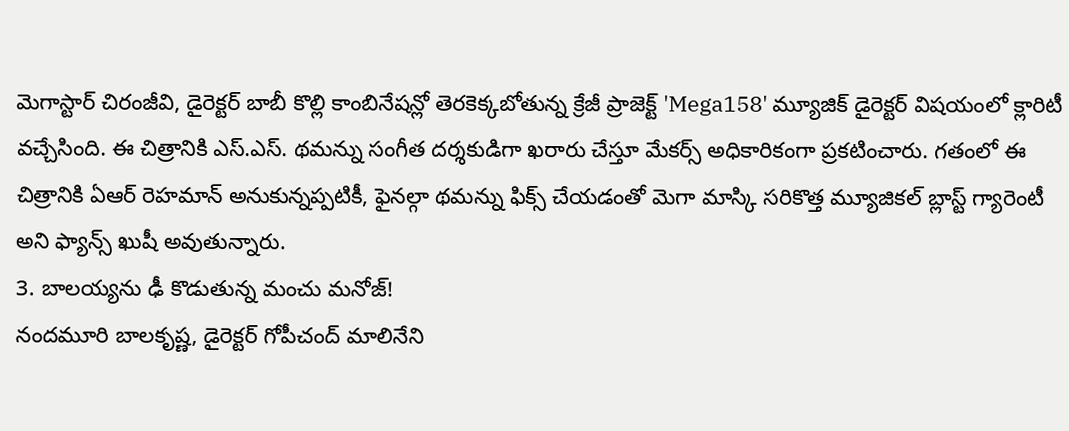మెగాస్టార్ చిరంజీవి, డైరెక్టర్ బాబీ కొల్లి కాంబినేషన్లో తెరకెక్కబోతున్న క్రేజీ ప్రాజెక్ట్ 'Mega158' మ్యూజిక్ డైరెక్టర్ విషయంలో క్లారిటీ వచ్చేసింది. ఈ చిత్రానికి ఎస్.ఎస్. థమన్ను సంగీత దర్శకుడిగా ఖరారు చేస్తూ మేకర్స్ అధికారికంగా ప్రకటించారు. గతంలో ఈ చిత్రానికి ఏఆర్ రెహమాన్ అనుకున్నప్పటికీ, ఫైనల్గా థమన్ను ఫిక్స్ చేయడంతో మెగా మాస్కి సరికొత్త మ్యూజికల్ బ్లాస్ట్ గ్యారెంటీ అని ఫ్యాన్స్ ఖుషీ అవుతున్నారు.
3. బాలయ్యను ఢీ కొడుతున్న మంచు మనోజ్!
నందమూరి బాలకృష్ణ, డైరెక్టర్ గోపీచంద్ మాలినేని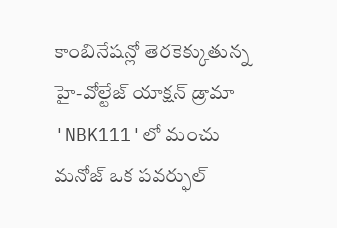కాంబినేషన్లో తెరకెక్కుతున్న హై-వోల్టేజ్ యాక్షన్ డ్రామా 'NBK111'లో మంచు మనోజ్ ఒక పవర్ఫుల్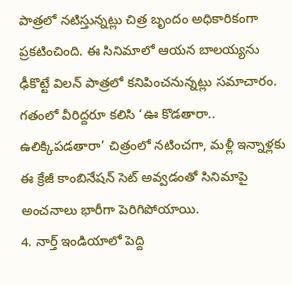పాత్రలో నటిస్తున్నట్లు చిత్ర బృందం అధికారికంగా ప్రకటించింది. ఈ సినిమాలో ఆయన బాలయ్యను ఢీకొట్టే విలన్ పాత్రలో కనిపించనున్నట్లు సమాచారం. గతంలో వీరిద్దరూ కలిసి ‘ఊ కొడతారా.. ఉలిక్కిపడతారా’ చిత్రంలో నటించగా, మళ్లీ ఇన్నాళ్లకు ఈ క్రేజీ కాంబినేషన్ సెట్ అవ్వడంతో సినిమాపై అంచనాలు భారీగా పెరిగిపోయాయి.
4. నార్త్ ఇండియాలో పెద్ది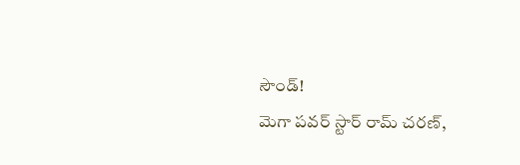సౌండ్!
మెగా పవర్ స్టార్ రామ్ చరణ్,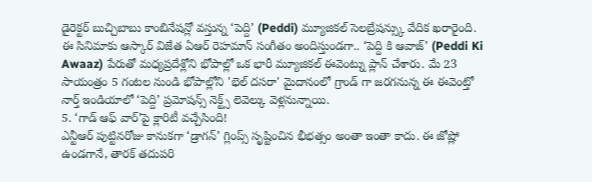డైరెక్టర్ బుచ్చిబాబు కాంబినేషన్లో వస్తున్న ‘పెద్ది’ (Peddi) మ్యూజికల్ సెలబ్రేషన్స్కు వేదిక ఖరారైంది. ఈ సినిమాకు ఆస్కార్ విజేత ఏఆర్ రెహమాన్ సంగీతం అందిస్తుండగా.. ‘పెద్ది కి ఆవాజ్’ (Peddi Ki Awaaz) పేరుతో మధ్యప్రదేశ్లోని భోపాల్లో ఒక భారీ మ్యూజికల్ ఈవెంట్ను ప్లాన్ చేశారు. మే 23 సాయంత్రం 5 గంటల నుండి భోపాల్లోని 'భెల్ దసరా' మైదానంలో గ్రాండ్ గా జరగనున్న ఈ ఈవెంట్తో నార్త్ ఇండియాలో ‘పెద్ది’ ప్రమోషన్స్ నెక్ట్స్ లెవెల్కు వెళ్లనున్నాయి.
5. ‘గాడ్ ఆఫ్ వార్’పై క్లారిటీ వచ్చేసింది!
ఎన్టీఆర్ పుట్టినరోజు కానుకగా ‘డ్రాగన్’ గ్లింప్స్ సృష్టించిన భీభత్సం అంతా ఇంతా కాదు. ఈ జోష్లో ఉండగానే, తారక్ తదుపరి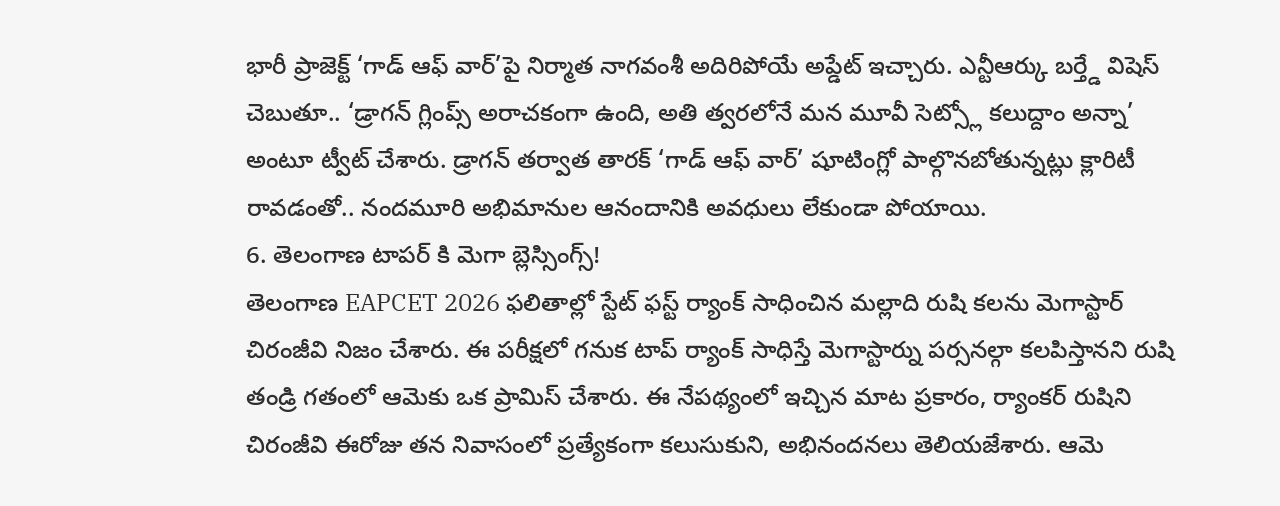భారీ ప్రాజెక్ట్ ‘గాడ్ ఆఫ్ వార్’పై నిర్మాత నాగవంశీ అదిరిపోయే అప్డేట్ ఇచ్చారు. ఎన్టీఆర్కు బర్త్డే విషెస్ చెబుతూ.. ‘డ్రాగన్ గ్లింప్స్ అరాచకంగా ఉంది, అతి త్వరలోనే మన మూవీ సెట్స్లో కలుద్దాం అన్నా’ అంటూ ట్వీట్ చేశారు. డ్రాగన్ తర్వాత తారక్ ‘గాడ్ ఆఫ్ వార్’ షూటింగ్లో పాల్గొనబోతున్నట్లు క్లారిటీ రావడంతో.. నందమూరి అభిమానుల ఆనందానికి అవధులు లేకుండా పోయాయి.
6. తెలంగాణ టాపర్ కి మెగా బ్లెస్సింగ్స్!
తెలంగాణ EAPCET 2026 ఫలితాల్లో స్టేట్ ఫస్ట్ ర్యాంక్ సాధించిన మల్లాది రుషి కలను మెగాస్టార్ చిరంజీవి నిజం చేశారు. ఈ పరీక్షలో గనుక టాప్ ర్యాంక్ సాధిస్తే మెగాస్టార్ను పర్సనల్గా కలపిస్తానని రుషి తండ్రి గతంలో ఆమెకు ఒక ప్రామిస్ చేశారు. ఈ నేపథ్యంలో ఇచ్చిన మాట ప్రకారం, ర్యాంకర్ రుషిని చిరంజీవి ఈరోజు తన నివాసంలో ప్రత్యేకంగా కలుసుకుని, అభినందనలు తెలియజేశారు. ఆమె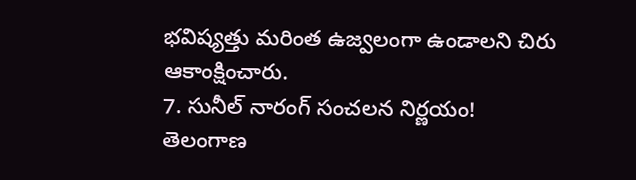భవిష్యత్తు మరింత ఉజ్వలంగా ఉండాలని చిరు ఆకాంక్షించారు.
7. సునీల్ నారంగ్ సంచలన నిర్ణయం!
తెలంగాణ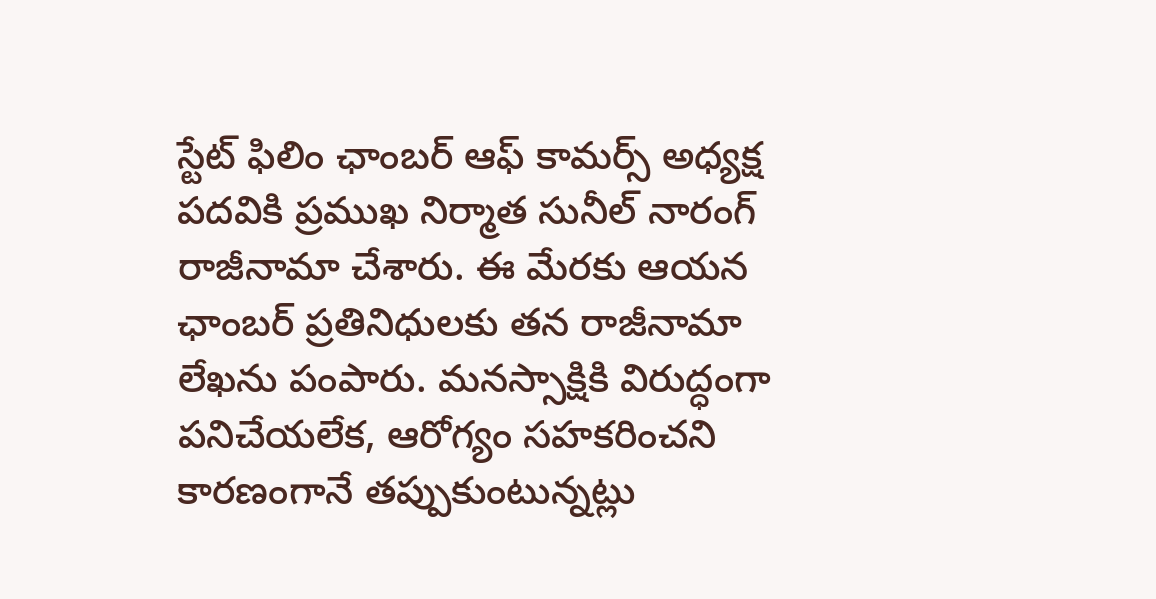స్టేట్ ఫిలిం ఛాంబర్ ఆఫ్ కామర్స్ అధ్యక్ష పదవికి ప్రముఖ నిర్మాత సునీల్ నారంగ్ రాజీనామా చేశారు. ఈ మేరకు ఆయన ఛాంబర్ ప్రతినిధులకు తన రాజీనామా లేఖను పంపారు. మనస్సాక్షికి విరుద్ధంగా పనిచేయలేక, ఆరోగ్యం సహకరించని కారణంగానే తప్పుకుంటున్నట్లు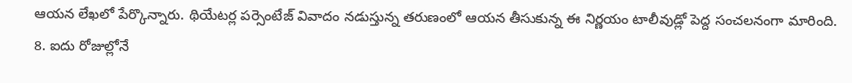ఆయన లేఖలో పేర్కొన్నారు. థియేటర్ల పర్సెంటేజ్ వివాదం నడుస్తున్న తరుణంలో ఆయన తీసుకున్న ఈ నిర్ణయం టాలీవుడ్లో పెద్ద సంచలనంగా మారింది.
8. ఐదు రోజుల్లోనే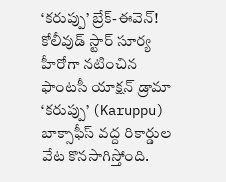‘కరుప్పు’ బ్రేక్-ఈవెన్!
కోలీవుడ్ స్టార్ సూర్య హీరోగా నటించిన ఫాంటసీ యాక్షన్ డ్రామా ‘కరుప్పు’ (Karuppu) బాక్సాఫీస్ వద్ద రికార్డుల వేట కొనసాగిస్తోంది.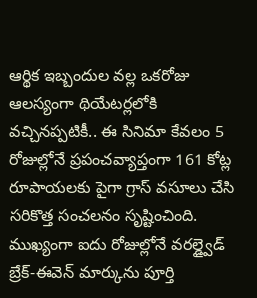ఆర్థిక ఇబ్బందుల వల్ల ఒకరోజు ఆలస్యంగా థియేటర్లలోకి వచ్చినప్పటికీ.. ఈ సినిమా కేవలం 5 రోజుల్లోనే ప్రపంచవ్యాప్తంగా 161 కోట్ల రూపాయలకు పైగా గ్రాస్ వసూలు చేసి సరికొత్త సంచలనం సృష్టించింది. ముఖ్యంగా ఐదు రోజుల్లోనే వరల్డ్వైడ్ బ్రేక్-ఈవెన్ మార్కును పూర్తి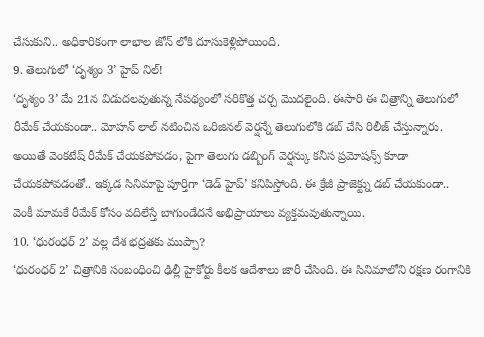చేసుకుని.. అధికారికంగా లాభాల జోన్ లోకి దూసుకెళ్లిపోయింది.
9. తెలుగులో ‘దృశ్యం 3’ హైప్ నిల్!
‘దృశ్యం 3’ మే 21న విడుదలవుతున్న నేపథ్యంలో సరికొత్త చర్చ మొదలైంది. ఈసారి ఈ చిత్రాన్ని తెలుగులో రీమేక్ చేయకుండా.. మోహన్ లాల్ నటించిన ఒరిజినల్ వెర్షన్నే తెలుగులోకి డబ్ చేసి రిలీజ్ చేస్తున్నారు. అయితే వెంకటేష్ రీమేక్ చేయకపోవడం, పైగా తెలుగు డబ్బింగ్ వెర్షన్కు కనీస ప్రమోషన్స్ కూడా చేయకపోవడంతో.. ఇక్కడ సినిమాపై పూర్తిగా ‘డెడ్ హైప్’ కనిపిస్తోంది. ఈ క్రేజీ ప్రాజెక్ట్ను డబ్ చేయకుండా.. వెంకీ మామకే రీమేక్ కోసం వదిలేస్తే బాగుండేదనే అభిప్రాయాలు వ్యక్తమవుతున్నాయి.
10. ‘ధురంధర్ 2’ వల్ల దేశ భద్రతకు ముప్పా?
‘ధురంధర్ 2’ చిత్రానికి సంబంధించి ఢిల్లీ హైకోర్టు కీలక ఆదేశాలు జారీ చేసింది. ఈ సినిమాలోని రక్షణ రంగానికి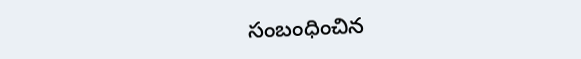సంబంధించిన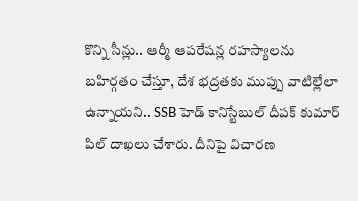కొన్ని సీన్లు.. ఆర్మీ ఆపరేషన్ల రహస్యాలను బహిర్గతం చేస్తూ, దేశ భద్రతకు ముప్పు వాటిల్లేలా ఉన్నాయని.. SSB హెడ్ కానిస్టేబుల్ దీపక్ కుమార్ పిల్ దాఖలు చేశారు. దీనిపై విచారణ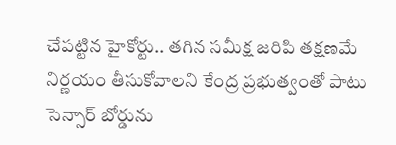చేపట్టిన హైకోర్టు.. తగిన సమీక్ష జరిపి తక్షణమే నిర్ణయం తీసుకోవాలని కేంద్ర ప్రభుత్వంతో పాటు సెన్సార్ బోర్డును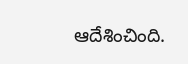ఆదేశించింది.